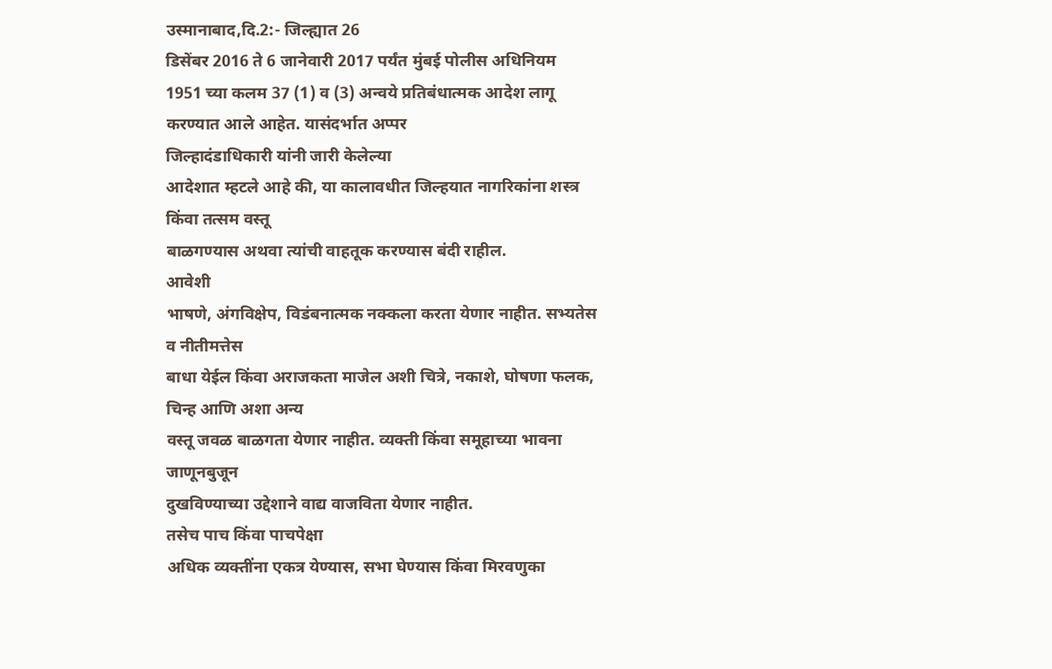उस्मानाबाद,दि.2:- जिल्ह्यात 26
डिसेंबर 2016 ते 6 जानेवारी 2017 पर्यंत मुंबई पोलीस अधिनियम
1951 च्या कलम 37 (1) व (3) अन्वये प्रतिबंधात्मक आदेश लागू करण्यात आले आहेत. यासंदर्भात अप्पर
जिल्हादंडाधिकारी यांनी जारी केलेल्या
आदेशात म्हटले आहे की, या कालावधीत जिल्हयात नागरिकांना शस्त्र किंवा तत्सम वस्तू
बाळगण्यास अथवा त्यांची वाहतूक करण्यास बंदी राहील.
आवेशी
भाषणे, अंगविक्षेप, विडंबनात्मक नक्कला करता येणार नाहीत. सभ्यतेस व नीतीमत्तेस
बाधा येईल किंवा अराजकता माजेल अशी चित्रे, नकाशे, घोषणा फलक, चिन्ह आणि अशा अन्य
वस्तू जवळ बाळगता येणार नाहीत. व्यक्ती किंवा समूहाच्या भावना जाणूनबुजून
दुखविण्याच्या उद्देशाने वाद्य वाजविता येणार नाहीत.
तसेच पाच किंवा पाचपेक्षा
अधिक व्यक्तींना एकत्र येण्यास, सभा घेण्यास किंवा मिरवणुका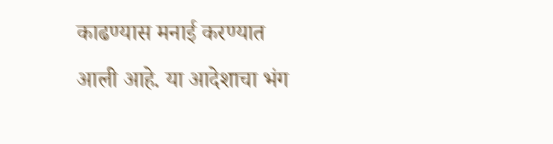काढण्यास मनाई करण्यात
आली आहे. या आदेशाचा भंग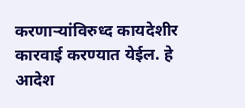करणाऱ्यांविरुध्द कायदेशीर कारवाई करण्यात येईल. हे आदेश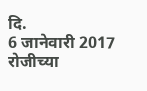दि.
6 जानेवारी 2017 रोजीच्या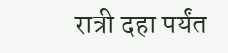रात्री दहा पर्यंत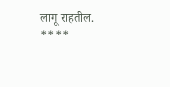लागू राहतील.
****